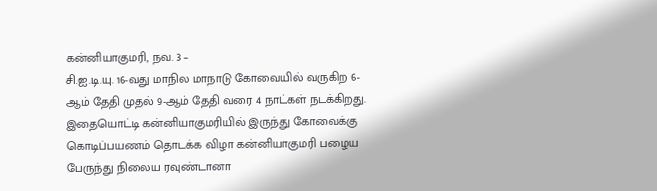கன்னியாகுமரி, நவ. 3 –
சி.ஐ.டி.யு. 16-வது மாநில மாநாடு கோவையில் வருகிற 6-ஆம் தேதி முதல் 9-ஆம் தேதி வரை 4 நாட்கள் நடக்கிறது. இதையொட்டி கன்னியாகுமரியில் இருந்து கோவைக்கு கொடிப்பயணம் தொடக்க விழா கன்னியாகுமரி பழைய பேருந்து நிலைய ரவுண்டானா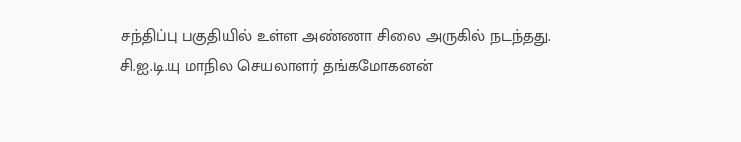சந்திப்பு பகுதியில் உள்ள அண்ணா சிலை அருகில் நடந்தது.
சி.ஐ.டி.யு மாநில செயலாளர் தங்கமோகனன்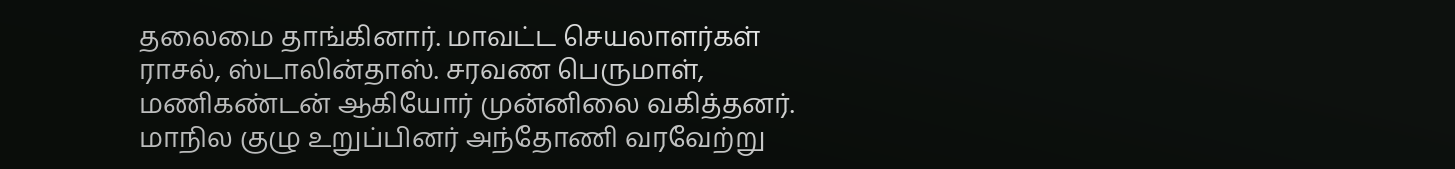தலைமை தாங்கினார். மாவட்ட செயலாளர்கள் ராசல், ஸ்டாலின்தாஸ். சரவண பெருமாள், மணிகண்டன் ஆகியோர் முன்னிலை வகித்தனர். மாநில குழு உறுப்பினர் அந்தோணி வரவேற்று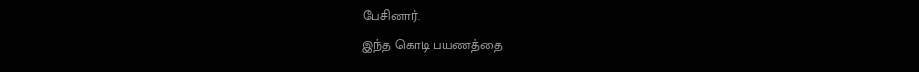பேசினார்.
இந்த கொடி பயணத்தை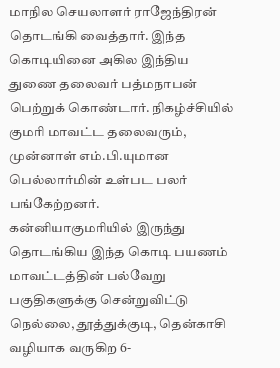மாநில செயலாளர் ராஜேந்திரன் தொடங்கி வைத்தார். இந்த கொடியினை அகில இந்திய துணை தலைவர் பத்மநாபன் பெற்றுக் கொண்டார். நிகழ்ச்சியில் குமரி மாவட்ட தலைவரும், முன்னாள் எம்.பி.யுமான பெல்லார்மின் உள்பட பலர் பங்கேற்றனர்.
கன்னியாகுமரியில் இருந்து தொடங்கிய இந்த கொடி பயணம் மாவட்டத்தின் பல்வேறு பகுதிகளுக்கு சென்றுவிட்டு நெல்லை, தூத்துக்குடி, தென்காசி வழியாக வருகிற 6-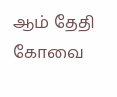ஆம் தேதி கோவை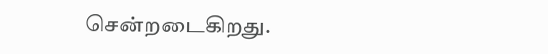சென்றடைகிறது.